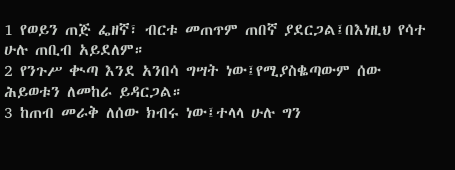1 የወይን ጠጅ ፌዘኛ፣ ብርቱ መጠጥም ጠበኛ ያደርጋል፤በእነዚህ የሳተ ሁሉ ጠቢብ አይደለም።
2 የንጉሥ ቊጣ እንደ አንበሳ ግሣት ነው፤የሚያስቈጣውም ሰው ሕይወቱን ለመከራ ይዳርጋል።
3 ከጠብ መራቅ ለሰው ክብሩ ነው፤ተላላ ሁሉ ግን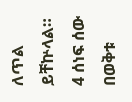ለጥል ይቸኵላል።
4 ሰነፍ ሰው በወቅቱ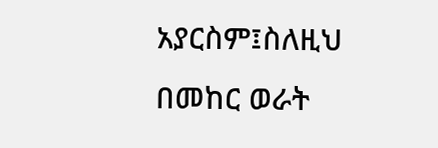አያርስም፤ስለዚህ በመከር ወራት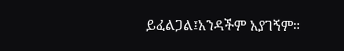ይፈልጋል፤አንዳችም አያገኝም።